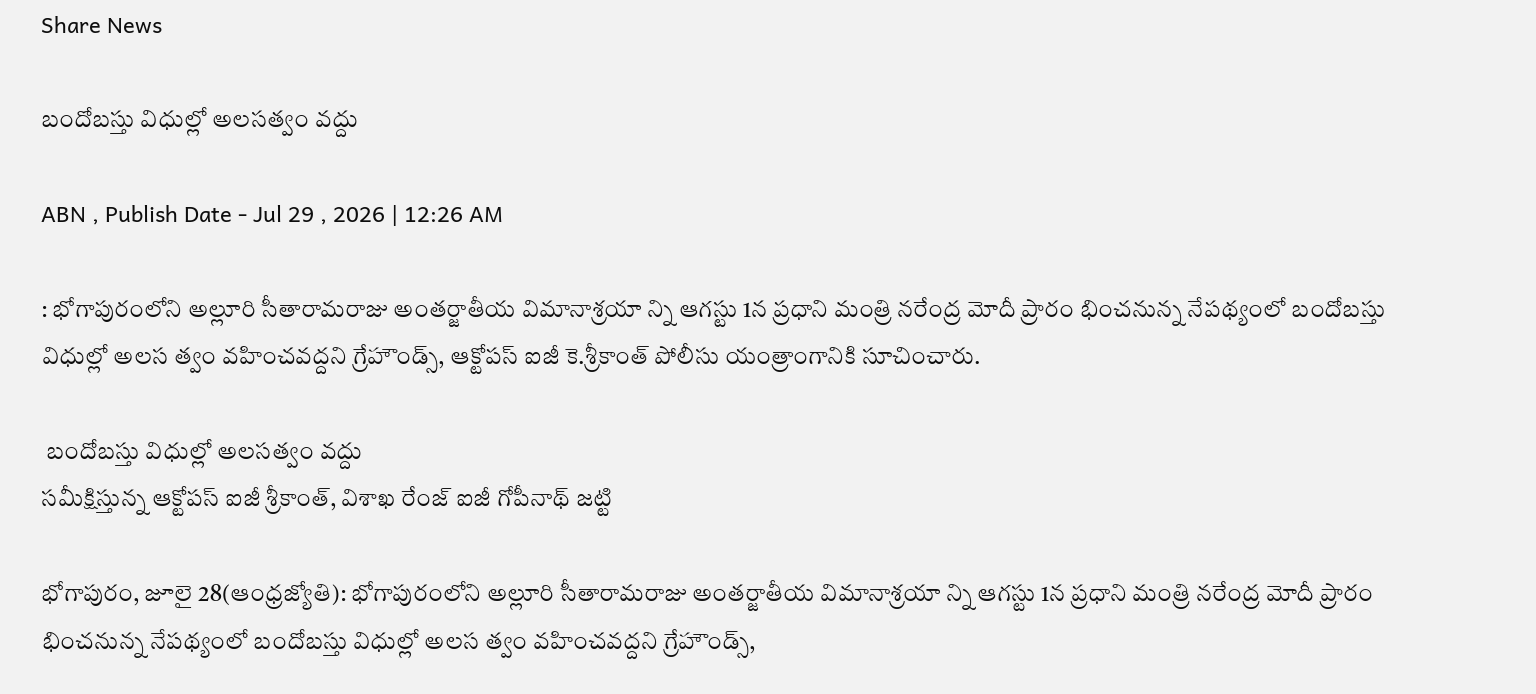Share News

బందోబస్తు విధుల్లో అలసత్వం వద్దు

ABN , Publish Date - Jul 29 , 2026 | 12:26 AM

: భోగాపురంలోని అల్లూరి సీతారామరాజు అంతర్జాతీయ విమానాశ్రయా న్ని ఆగస్టు 1న ప్రధాని మంత్రి నరేంద్ర మోదీ ప్రారం భించనున్న నేపథ్యంలో బందోబస్తు విధుల్లో అలస త్వం వహించవద్దని గ్రేహౌండ్స్‌, ఆక్టోపస్‌ ఐజీ కె.శ్రీకాంత్‌ పోలీసు యంత్రాంగానికి సూచించారు.

 బందోబస్తు విధుల్లో అలసత్వం వద్దు
సమీక్షిస్తున్న ఆక్టోపస్‌ ఐజీ శ్రీకాంత్‌, విశాఖ రేంజ్‌ ఐజీ గోపీనాథ్‌ జట్టి

భోగాపురం, జూలై 28(ఆంధ్రజ్యోతి): భోగాపురంలోని అల్లూరి సీతారామరాజు అంతర్జాతీయ విమానాశ్రయా న్ని ఆగస్టు 1న ప్రధాని మంత్రి నరేంద్ర మోదీ ప్రారం భించనున్న నేపథ్యంలో బందోబస్తు విధుల్లో అలస త్వం వహించవద్దని గ్రేహౌండ్స్‌,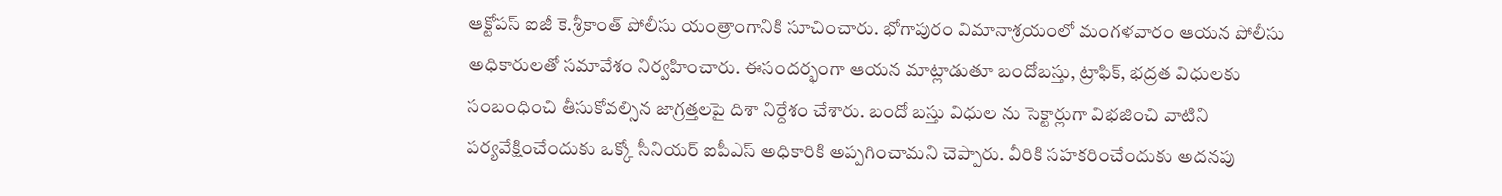ఆక్టోపస్‌ ఐజీ కె.శ్రీకాంత్‌ పోలీసు యంత్రాంగానికి సూచించారు. భోగాపురం విమానాశ్రయంలో మంగళవారం ఆయన పోలీసు అధికారులతో సమావేశం నిర్వహించారు. ఈసందర్భంగా ఆయన మాట్లాడుతూ బందోబస్తు, ట్రాఫిక్‌, భద్రత విధులకు సంబంధించి తీసుకోవల్సిన జాగ్రత్తలపై దిశా నిర్దేశం చేశారు. బందో బస్తు విధుల ను సెక్టార్లుగా విభజించి వాటిని పర్యవేక్షించేందుకు ఒక్కో సీనియర్‌ ఐపీఎస్‌ అధికారికి అప్పగించామని చెప్పారు. వీరికి సహకరించేందుకు అదనపు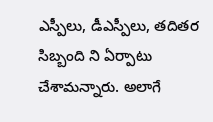ఎస్పీలు, డీఎస్పీలు, తదితర సిబ్బంది ని ఏర్పాటు చేశామన్నారు. అలాగే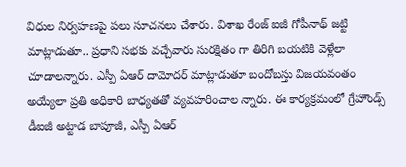విధుల నిర్వహణపై పలు సూచనలు చేశారు. విశాఖ రేంజ్‌ ఐజీ గోపీనాథ్‌ జట్టి మాట్లాడుతూ.. ప్రధాని సభకు వచ్చేవారు సురక్షితం గా తిరిగి బయటికి వెళ్లేలా చూడాలన్నారు. ఎస్పీ ఏఆర్‌ దామోదర్‌ మాట్లాడుతూ బందోబస్తు విజయవంతం అయ్యేలా ప్రతి అధికారి బాధ్యతతో వ్యవహరించాల న్నారు. ఈ కార్యక్రమంలో గ్రేహౌండ్స్‌ డీఐజీ అట్టాడ బాపూజీ, ఎస్పీ ఏఆర్‌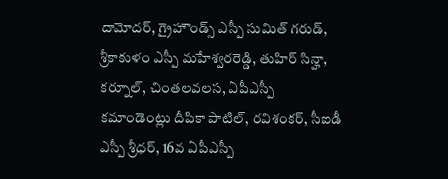దామోదర్‌, గ్రైహౌండ్స్‌ ఎస్పీ సుమిత్‌ గరుడ్‌, శ్రీకాకుళం ఎస్పీ మహేశ్వరరెడ్డి, తుహిర్‌ సిన్హా, కర్నూల్‌, చింతలవలస, ఏపీఎస్పీ కమాండెంట్లు దీపికా పాటిల్‌, రవిశంకర్‌, సీఐడీ ఎస్పీ శ్రీధర్‌, 16వ ఏపీఎస్పీ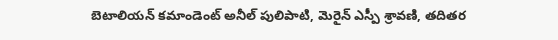బెటాలియన్‌ కమాండెంట్‌ అనీల్‌ పులిపాటి, మెరైన్‌ ఎస్పీ శ్రావణి, తదితర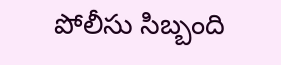పోలీసు సిబ్బంది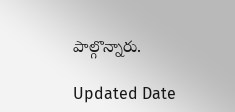పాల్గొన్నారు.

Updated Date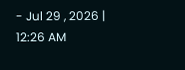- Jul 29 , 2026 | 12:26 AM